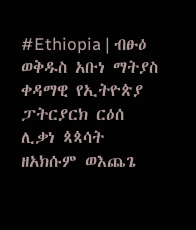#Ethiopia | ብፁዕ ወቅዱስ አቡነ ማትያስ ቀዳማዊ የኢትዮጵያ ፓትርያርክ ርዕሰ ሊቃነ ጳጳሳት ዘአክሱም ወእጨጌ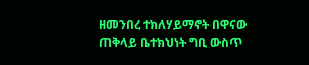ዘመንበረ ተክለሃይማኖት በዋናው ጠቅላይ ቤተክህነት ግቢ ውስጥ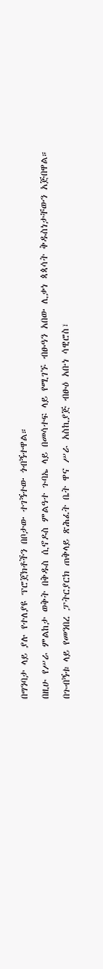በግንባታ ላይ ያሉ የተለያዩ ፕሮጀክቶችን በቦታው ተገኝተው ጎብኝተዋል።
በዚሁ የሥራ ምልከታ ወቅት በቅዱስ ሲኖዶስ ምልዓተ ጉባኤ ላይ በመሳተፍ ላይ የሚገኙ ብፁዓን አበው ሊቃነ ጳጳሳት ቅዱስነታቸውን አጅበዋል።
በጉብኝቱ ላይ የመንበረ ፓትርያርክ ጠቅላይ ጽሕፈት ቤት ዋና ሥራ አስኪያጅ ብፁዕ አቡነ ሳዊሮስ፣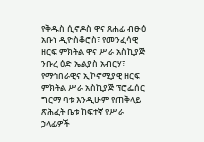የቅዱስ ሲኖዶስ ዋና ጸሐፊ ብፁዕ አቡነ ዲዮስቆሮስ፣ የመንፈሳዊ ዘርፍ ምክትል ዋና ሥራ አስኪያጅ ንቡረ ዕድ ኤልያስ አብርሃ፣ የማኅበራዊና ኢኮኖሚያዊ ዘርፍ ምክትል ሥራ አስኪያጅ ፕሮፌሰር ግርማ ባቱ እንዲሁም የጠቅላይ ጽሕፈት ቤቱ ከፍተኛ የሥራ ኃላፊዎች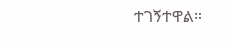ተገኝተዋል።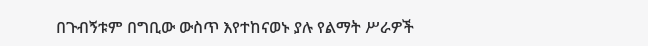በጉብኝቱም በግቢው ውስጥ እየተከናወኑ ያሉ የልማት ሥራዎች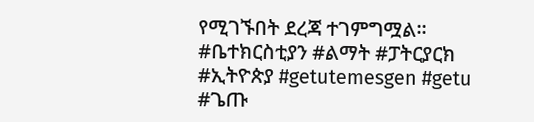የሚገኙበት ደረጃ ተገምግሟል።
#ቤተክርስቲያን #ልማት #ፓትርያርክ #ኢትዮጵያ #getutemesgen #getu #ጌጡ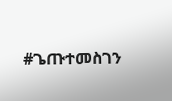#ጌጡተመስገን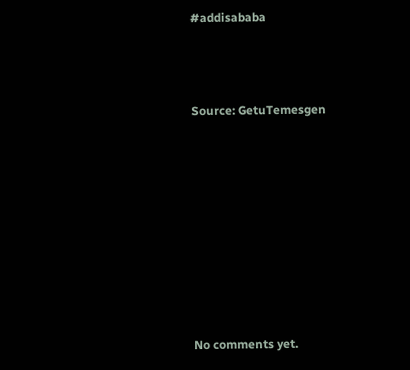#addisababa



Source: GetuTemesgen









No comments yet.